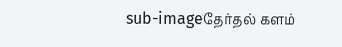sub-imageதேர்தல் களம்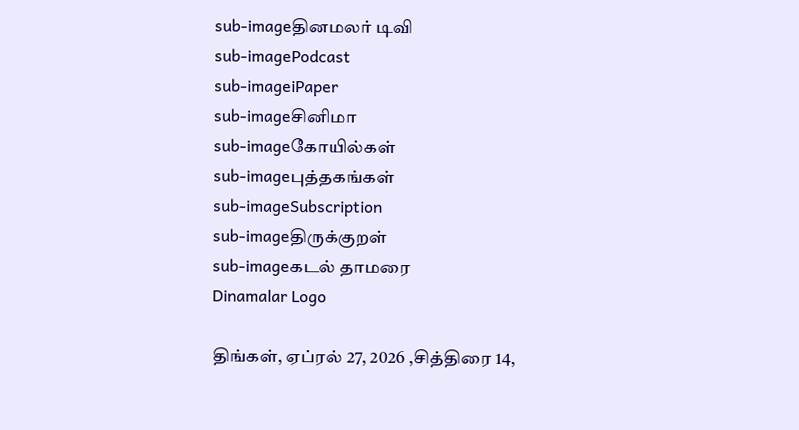sub-imageதினமலர் டிவி
sub-imagePodcast
sub-imageiPaper
sub-imageசினிமா
sub-imageகோயில்கள்
sub-imageபுத்தகங்கள்
sub-imageSubscription
sub-imageதிருக்குறள்
sub-imageகடல் தாமரை
Dinamalar Logo

திங்கள், ஏப்ரல் 27, 2026 ,சித்திரை 14,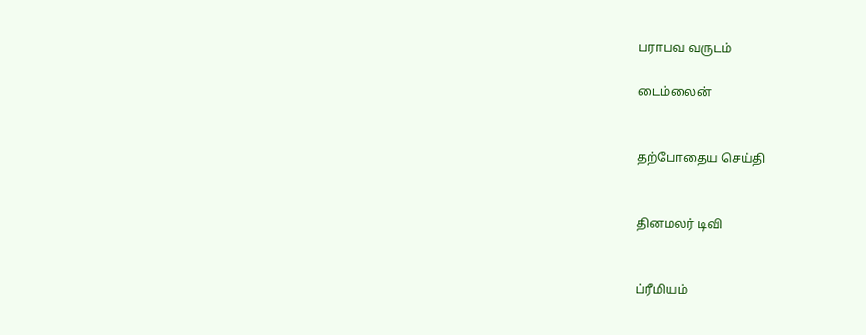பராபவ வருடம்

டைம்லைன்


தற்போதைய செய்தி


தினமலர் டிவி


ப்ரீமியம்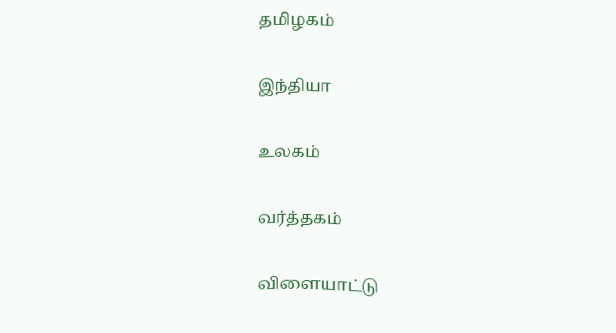தமிழகம்


இந்தியா


உலகம்


வர்த்தகம்


விளையாட்டு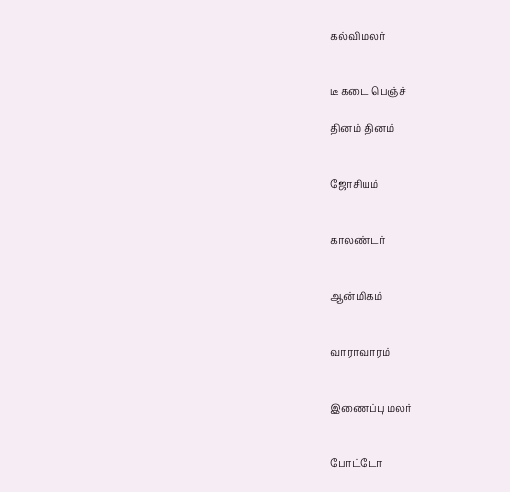கல்விமலர்


டீ கடை பெஞ்ச்

தினம் தினம்


ஜோசியம்


காலண்டர்


ஆன்மிகம்


வாராவாரம்


இணைப்பு மலர்


போட்டோ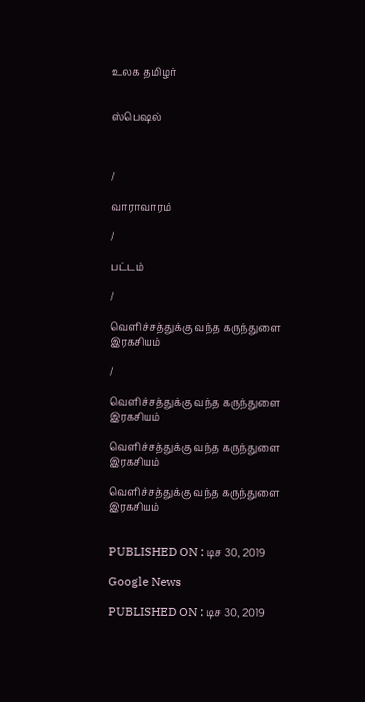உலக தமிழர்


ஸ்பெஷல்



/

வாராவாரம்

/

பட்டம்

/

வெளிச்சத்துக்கு வந்த கருந்துளை இரகசியம்

/

வெளிச்சத்துக்கு வந்த கருந்துளை இரகசியம்

வெளிச்சத்துக்கு வந்த கருந்துளை இரகசியம்

வெளிச்சத்துக்கு வந்த கருந்துளை இரகசியம்


PUBLISHED ON : டிச 30, 2019

Google News

PUBLISHED ON : டிச 30, 2019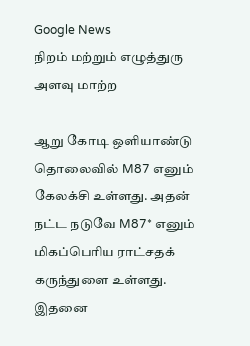Google News
நிறம் மற்றும் எழுத்துரு அளவு மாற்ற

ஆறு கோடி ஒளியாண்டு தொலைவில் M87 எனும் கேலக்சி உள்ளது. அதன் நட்ட நடுவே M87* எனும் மிகப்பெரிய ராட்சதக் கருந்துளை உள்ளது. இதனை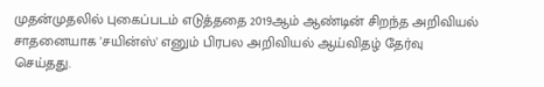முதன்முதலில் புகைப்படம் எடுத்ததை 2019ஆம் ஆண்டின் சிறந்த அறிவியல் சாதனையாக 'சயின்ஸ்' எனும் பிரபல அறிவியல் ஆய்விதழ் தேர்வு செய்தது.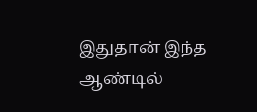இதுதான் இந்த ஆண்டில்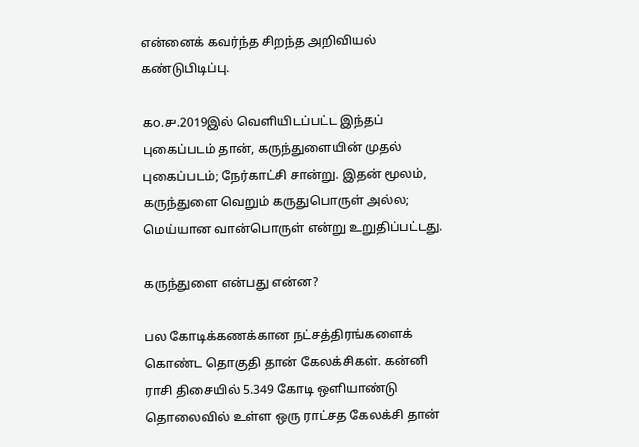என்னைக் கவர்ந்த சிறந்த அறிவியல் கண்டுபிடிப்பு.

௧௦.௪.2019இல் வெளியிடப்பட்ட இந்தப் புகைப்படம் தான், கருந்துளையின் முதல் புகைப்படம்; நேர்காட்சி சான்று. இதன் மூலம், கருந்துளை வெறும் கருதுபொருள் அல்ல; மெய்யான வான்பொருள் என்று உறுதிப்பட்டது.

கருந்துளை என்பது என்ன?

பல கோடிக்கணக்கான நட்சத்திரங்களைக் கொண்ட தொகுதி தான் கேலக்சிகள். கன்னி ராசி திசையில் 5.349 கோடி ஒளியாண்டு தொலைவில் உள்ள ஒரு ராட்சத கேலக்சி தான்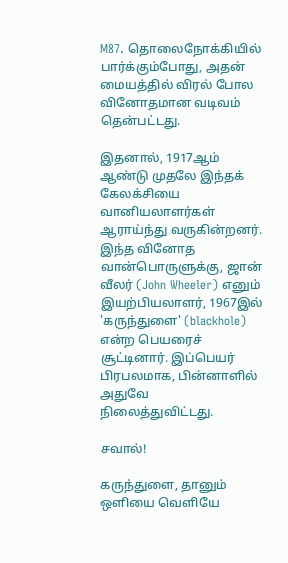M87. தொலைநோக்கியில் பார்க்கும்போது, அதன் மையத்தில் விரல் போல வினோதமான வடிவம் தென்பட்டது.

இதனால், 1917ஆம் ஆண்டு முதலே இந்தக் கேலக்சியை வானியலாளர்கள் ஆராய்ந்து வருகின்றனர். இந்த வினோத வான்பொருளுக்கு, ஜான் வீலர் (John Wheeler) எனும் இயற்பியலாளர், 1967இல் 'கருந்துளை' (blackhole) என்ற பெயரைச் சூட்டினார். இப்பெயர் பிரபலமாக, பின்னாளில் அதுவே நிலைத்துவிட்டது.

சவால்!

கருந்துளை, தானும் ஒளியை வெளியே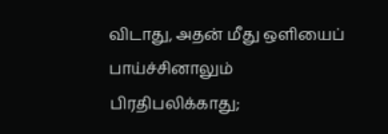விடாது, அதன் மீது ஒளியைப் பாய்ச்சினாலும் பிரதிபலிக்காது;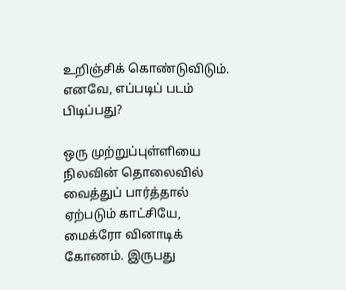உறிஞ்சிக் கொண்டுவிடும். எனவே, எப்படிப் படம் பிடிப்பது?

ஒரு முற்றுப்புள்ளியை நிலவின் தொலைவில் வைத்துப் பார்த்தால் ஏற்படும் காட்சியே, மைக்ரோ வினாடிக் கோணம். இருபது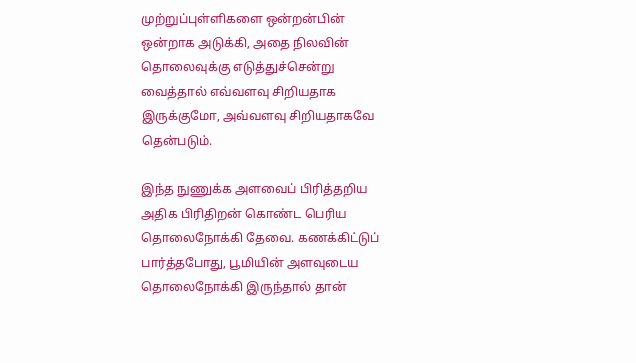முற்றுப்புள்ளிகளை ஒன்றன்பின் ஒன்றாக அடுக்கி, அதை நிலவின் தொலைவுக்கு எடுத்துச்சென்று வைத்தால் எவ்வளவு சிறியதாக இருக்குமோ, அவ்வளவு சிறியதாகவே தென்படும்.

இந்த நுணுக்க அளவைப் பிரித்தறிய அதிக பிரிதிறன் கொண்ட பெரிய தொலைநோக்கி தேவை. கணக்கிட்டுப் பார்த்தபோது, பூமியின் அளவுடைய தொலைநோக்கி இருந்தால் தான்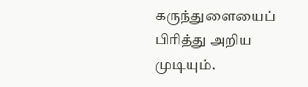கருந்துளையைப் பிரித்து அறிய முடியும்.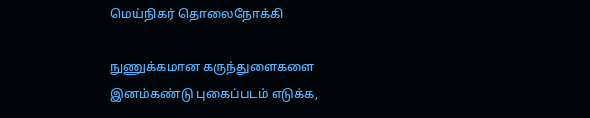மெய்நிகர் தொலைநோக்கி

நுணுக்கமான கருந்துளைகளை இனம்கண்டு புகைப்படம் எடுக்க,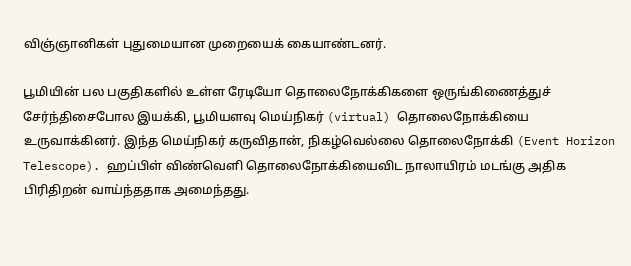விஞ்ஞானிகள் புதுமையான முறையைக் கையாண்டனர்.

பூமியின் பல பகுதிகளில் உள்ள ரேடியோ தொலைநோக்கிகளை ஒருங்கிணைத்துச் சேர்ந்திசைபோல இயக்கி, பூமியளவு மெய்நிகர் (virtual) தொலைநோக்கியை உருவாக்கினர். இந்த மெய்நிகர் கருவிதான், நிகழ்வெல்லை தொலைநோக்கி (Event Horizon Telescope). ஹப்பிள் விண்வெளி தொலைநோக்கியைவிட நாலாயிரம் மடங்கு அதிக பிரிதிறன் வாய்ந்ததாக அமைந்தது.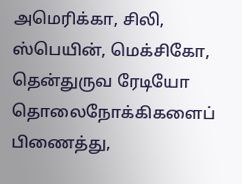அமெரிக்கா, சிலி, ஸ்பெயின், மெக்சிகோ, தென்துருவ ரேடியோ தொலைநோக்கிகளைப் பிணைத்து,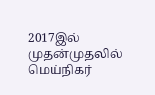2017இல் முதன்முதலில் மெய்நிகர்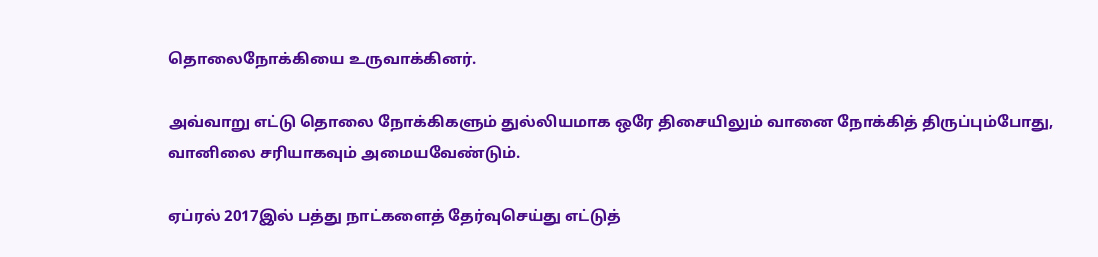தொலைநோக்கியை உருவாக்கினர்.

அவ்வாறு எட்டு தொலை நோக்கிகளும் துல்லியமாக ஒரே திசையிலும் வானை நோக்கித் திருப்பும்போது, வானிலை சரியாகவும் அமையவேண்டும்.

ஏப்ரல் 2017இல் பத்து நாட்களைத் தேர்வுசெய்து எட்டுத்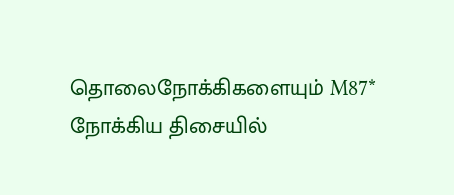தொலைநோக்கிகளையும் M87* நோக்கிய திசையில்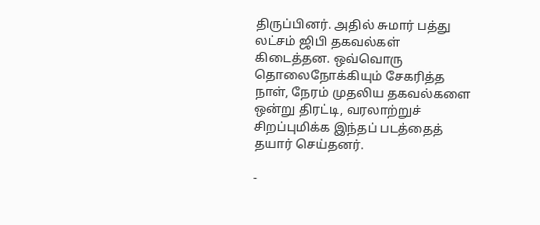திருப்பினர். அதில் சுமார் பத்து லட்சம் ஜிபி தகவல்கள் கிடைத்தன. ஒவ்வொரு தொலைநோக்கியும் சேகரித்த நாள், நேரம் முதலிய தகவல்களை ஒன்று திரட்டி, வரலாற்றுச் சிறப்புமிக்க இந்தப் படத்தைத் தயார் செய்தனர்.

-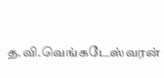த.வி.வெங்கடேஸ்வரன்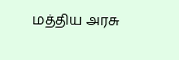மத்திய அரசு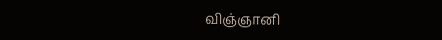விஞ்ஞானி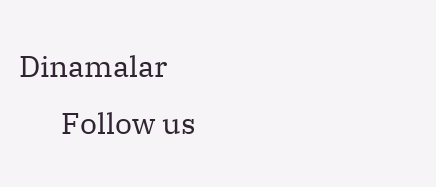Dinamalar
      Follow us